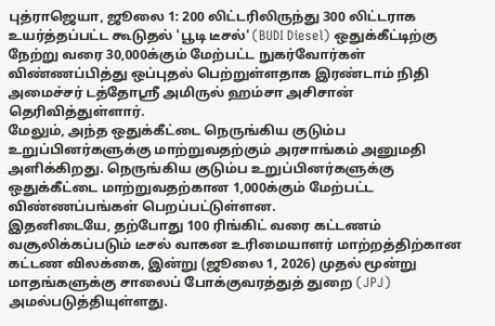புத்ராஜெயா, ஜூலை 1: 200 லிட்டரிலிருந்து 300 லிட்டராக உயர்த்தப்பட்ட கூடுதல் 'பூடி டீசல்' (BUDI Diesel) ஒதுக்கீட்டிற்கு நேற்று வரை 30,000க்கும் மேற்பட்ட நுகர்வோர்கள் விண்ணப்பித்து ஒப்புதல் பெற்றுள்ளதாக இரண்டாம் நிதி அமைச்சர் டத்தோஸ்ரீ அமிருல் ஹம்சா அசிசான் தெரிவித்துள்ளார்.
மேலும், அந்த ஒதுக்கீட்டை நெருங்கிய குடும்ப உறுப்பினர்களுக்கு மாற்றுவதற்கும் அரசாங்கம் அனுமதி அளிக்கிறது. நெருங்கிய குடும்ப உறுப்பினர்களுக்கு ஒதுக்கீட்டை மாற்றுவதற்கான 1,000க்கும் மேற்பட்ட விண்ணப்பங்கள் பெறப்பட்டுள்ளன.
இதனிடையே, தற்போது 100 ரிங்கிட் வரை கட்டணம் வசூலிக்கப்படும் டீசல் வாகன உரிமையாளர் மாற்றத்திற்கான கட்டண விலக்கை, இன்று (ஜூலை 1, 2026) முதல் மூன்று மாதங்களுக்கு சாலைப் போக்குவரத்துத் துறை (JPJ) அமல்படுத்தியுள்ளது.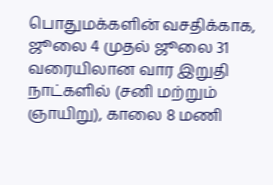பொதுமக்களின் வசதிக்காக, ஜூலை 4 முதல் ஜூலை 31 வரையிலான வார இறுதி நாட்களில் (சனி மற்றும் ஞாயிறு), காலை 8 மணி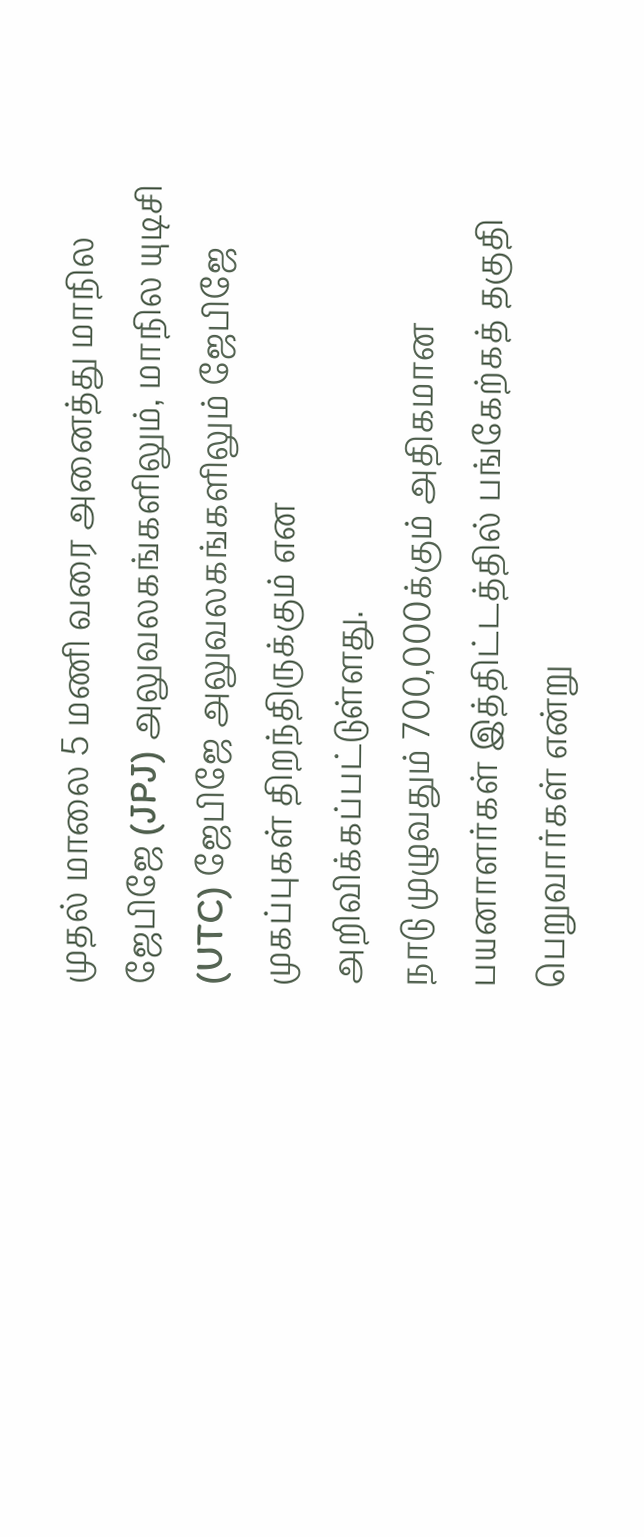முதல் மாலை 5 மணி வரை அனைத்து மாநில ஜேபிஜே (JPJ) அலுவலகங்களிலும், மாநில யுடிசி (UTC) ஜேபிஜே அலுவலகங்களிலும் ஜேபிஜே முகப்புகள் திறந்திருக்கும் என அறிவிக்கப்பட்டுள்ளது.
நாடு முழுவதும் 700,000க்கும் அதிகமான பயனாளர்கள் இத்திட்டத்தில் பங்கேற்கத் தகுதி பெறுவார்கள் என்று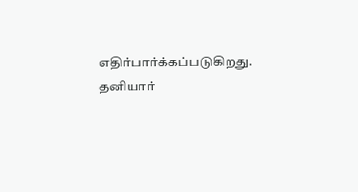எதிர்பார்க்கப்படுகிறது.
தனியார்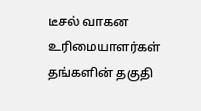டீசல் வாகன உரிமையாளர்கள் தங்களின் தகுதி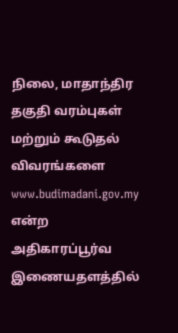நிலை, மாதாந்திர தகுதி வரம்புகள் மற்றும் கூடுதல் விவரங்களை www.budimadani.gov.my என்ற அதிகாரப்பூர்வ இணையதளத்தில்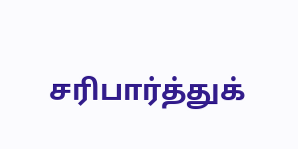சரிபார்த்துக்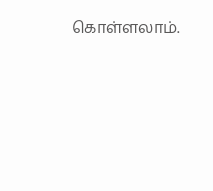கொள்ளலாம்.